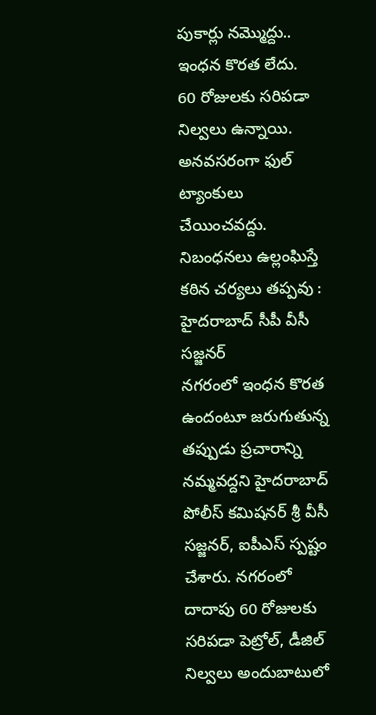పుకార్లు నమ్మొద్దు.. ఇంధన కొరత లేదు.
60 రోజులకు సరిపడా నిల్వలు ఉన్నాయి.
అనవసరంగా ఫుల్ ట్యాంకులు చేయించవద్దు.
నిబంధనలు ఉల్లంఘిస్తే కఠిన చర్యలు తప్పవు : హైదరాబాద్ సీపీ వీసీ సజ్జనర్
నగరంలో ఇంధన కొరత ఉందంటూ జరుగుతున్న తప్పుడు ప్రచారాన్ని నమ్మవద్దని హైదరాబాద్ పోలీస్ కమిషనర్ శ్రీ వీసీ సజ్జనర్, ఐపీఎస్ స్పష్టం చేశారు. నగరంలో దాదాపు 60 రోజులకు సరిపడా పెట్రోల్, డీజిల్ నిల్వలు అందుబాటులో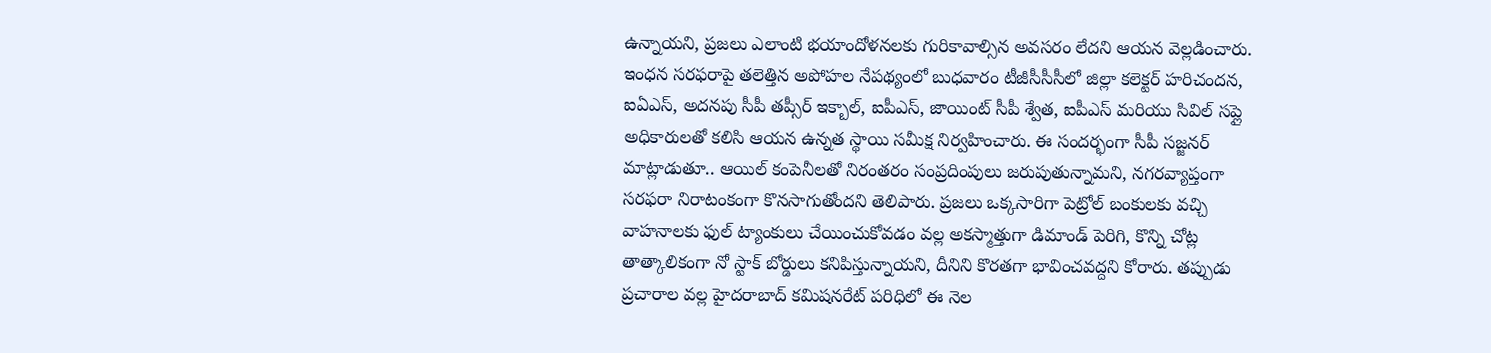ఉన్నాయని, ప్రజలు ఎలాంటి భయాందోళనలకు గురికావాల్సిన అవసరం లేదని ఆయన వెల్లడించారు. ఇంధన సరఫరాపై తలెత్తిన అపోహల నేపథ్యంలో బుధవారం టీజీసీసీసీలో జిల్లా కలెక్టర్ హరిచందన, ఐఏఎస్, అదనపు సీపీ తప్సీర్ ఇక్బాల్, ఐపీఎస్, జాయింట్ సీపీ శ్వేత, ఐపీఎస్ మరియు సివిల్ సప్లై అధికారులతో కలిసి ఆయన ఉన్నత స్థాయి సమీక్ష నిర్వహించారు. ఈ సందర్భంగా సీపీ సజ్జనర్ మాట్లాడుతూ.. ఆయిల్ కంపెనీలతో నిరంతరం సంప్రదింపులు జరుపుతున్నామని, నగరవ్యాప్తంగా సరఫరా నిరాటంకంగా కొనసాగుతోందని తెలిపారు. ప్రజలు ఒక్కసారిగా పెట్రోల్ బంకులకు వచ్చి వాహనాలకు ఫుల్ ట్యాంకులు చేయించుకోవడం వల్ల అకస్మాత్తుగా డిమాండ్ పెరిగి, కొన్ని చోట్ల తాత్కాలికంగా నో స్టాక్ బోర్డులు కనిపిస్తున్నాయని, దీనిని కొరతగా భావించవద్దని కోరారు. తప్పుడు ప్రచారాల వల్ల హైదరాబాద్ కమిషనరేట్ పరిధిలో ఈ నెల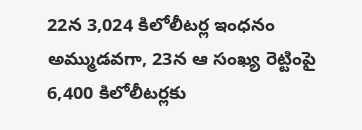22న 3,024 కిలోలీటర్ల ఇంధనం అమ్ముడవగా, 23న ఆ సంఖ్య రెట్టింపై 6,400 కిలోలీటర్లకు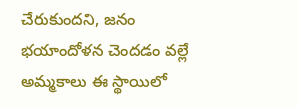చేరుకుందని, జనం భయాందోళన చెందడం వల్లే అమ్మకాలు ఈ స్థాయిలో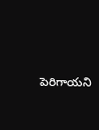పెరిగాయని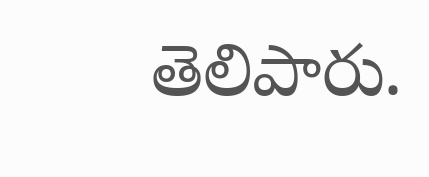తెలిపారు.